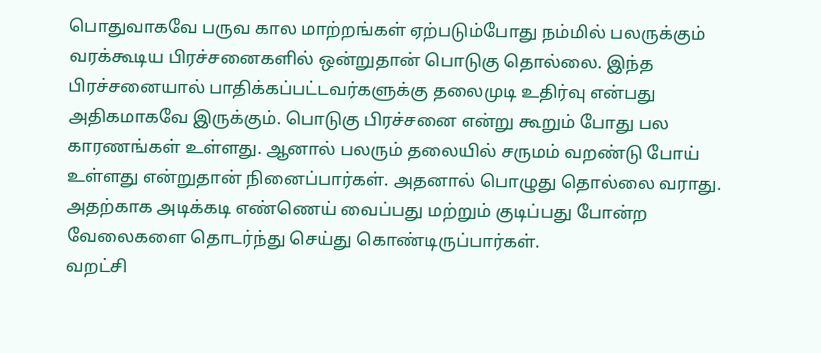பொதுவாகவே பருவ கால மாற்றங்கள் ஏற்படும்போது நம்மில் பலருக்கும் வரக்கூடிய பிரச்சனைகளில் ஒன்றுதான் பொடுகு தொல்லை. இந்த பிரச்சனையால் பாதிக்கப்பட்டவர்களுக்கு தலைமுடி உதிர்வு என்பது அதிகமாகவே இருக்கும். பொடுகு பிரச்சனை என்று கூறும் போது பல காரணங்கள் உள்ளது. ஆனால் பலரும் தலையில் சருமம் வறண்டு போய் உள்ளது என்றுதான் நினைப்பார்கள். அதனால் பொழுது தொல்லை வராது. அதற்காக அடிக்கடி எண்ணெய் வைப்பது மற்றும் குடிப்பது போன்ற வேலைகளை தொடர்ந்து செய்து கொண்டிருப்பார்கள்.
வறட்சி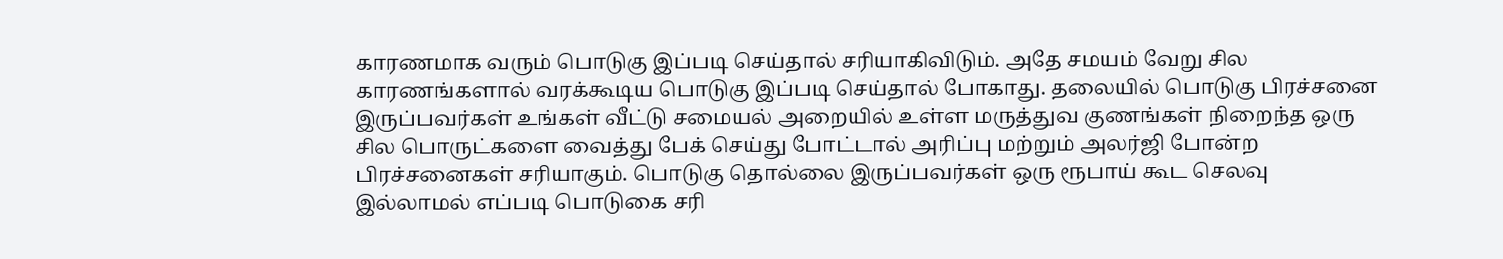காரணமாக வரும் பொடுகு இப்படி செய்தால் சரியாகிவிடும். அதே சமயம் வேறு சில காரணங்களால் வரக்கூடிய பொடுகு இப்படி செய்தால் போகாது. தலையில் பொடுகு பிரச்சனை இருப்பவர்கள் உங்கள் வீட்டு சமையல் அறையில் உள்ள மருத்துவ குணங்கள் நிறைந்த ஒரு சில பொருட்களை வைத்து பேக் செய்து போட்டால் அரிப்பு மற்றும் அலர்ஜி போன்ற பிரச்சனைகள் சரியாகும். பொடுகு தொல்லை இருப்பவர்கள் ஒரு ரூபாய் கூட செலவு இல்லாமல் எப்படி பொடுகை சரி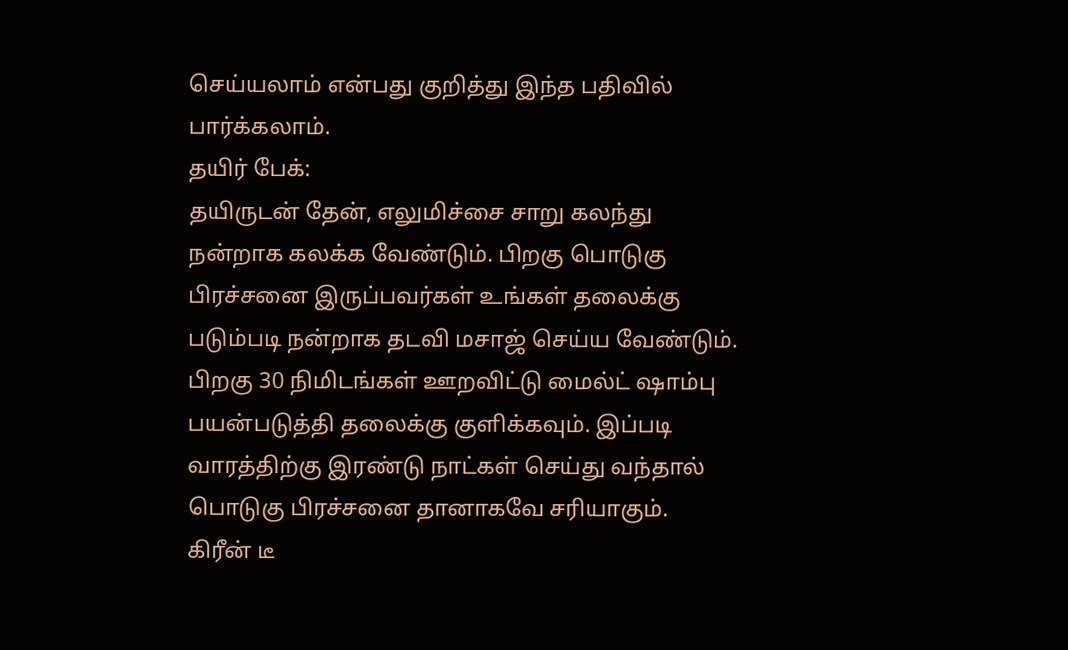செய்யலாம் என்பது குறித்து இந்த பதிவில் பார்க்கலாம்.
தயிர் பேக்:
தயிருடன் தேன், எலுமிச்சை சாறு கலந்து நன்றாக கலக்க வேண்டும். பிறகு பொடுகு பிரச்சனை இருப்பவர்கள் உங்கள் தலைக்கு படும்படி நன்றாக தடவி மசாஜ் செய்ய வேண்டும். பிறகு 30 நிமிடங்கள் ஊறவிட்டு மைல்ட் ஷாம்பு பயன்படுத்தி தலைக்கு குளிக்கவும். இப்படி வாரத்திற்கு இரண்டு நாட்கள் செய்து வந்தால் பொடுகு பிரச்சனை தானாகவே சரியாகும்.
கிரீன் டீ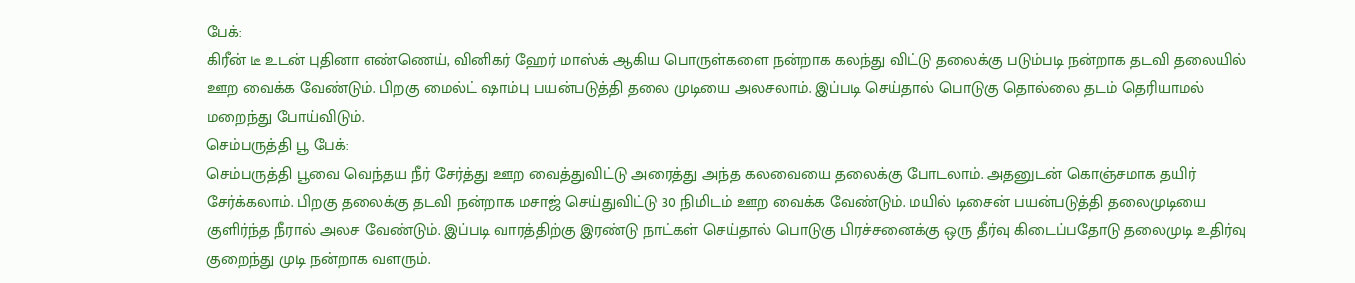பேக்:
கிரீன் டீ உடன் புதினா எண்ணெய், வினிகர் ஹேர் மாஸ்க் ஆகிய பொருள்களை நன்றாக கலந்து விட்டு தலைக்கு படும்படி நன்றாக தடவி தலையில் ஊற வைக்க வேண்டும். பிறகு மைல்ட் ஷாம்பு பயன்படுத்தி தலை முடியை அலசலாம். இப்படி செய்தால் பொடுகு தொல்லை தடம் தெரியாமல் மறைந்து போய்விடும்.
செம்பருத்தி பூ பேக்:
செம்பருத்தி பூவை வெந்தய நீர் சேர்த்து ஊற வைத்துவிட்டு அரைத்து அந்த கலவையை தலைக்கு போடலாம். அதனுடன் கொஞ்சமாக தயிர் சேர்க்கலாம். பிறகு தலைக்கு தடவி நன்றாக மசாஜ் செய்துவிட்டு 30 நிமிடம் ஊற வைக்க வேண்டும். மயில் டிசைன் பயன்படுத்தி தலைமுடியை குளிர்ந்த நீரால் அலச வேண்டும். இப்படி வாரத்திற்கு இரண்டு நாட்கள் செய்தால் பொடுகு பிரச்சனைக்கு ஒரு தீர்வு கிடைப்பதோடு தலைமுடி உதிர்வு குறைந்து முடி நன்றாக வளரும்.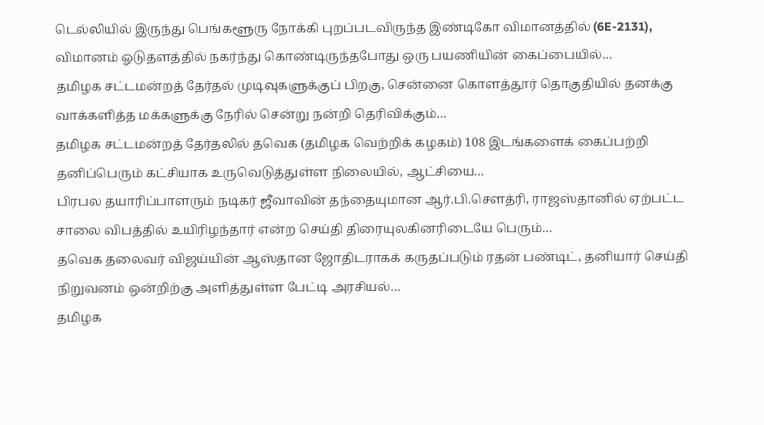டெல்லியில் இருந்து பெங்களூரு நோக்கி புறப்படவிருந்த இண்டிகோ விமானத்தில் (6E-2131), விமானம் ஓடுதளத்தில் நகர்ந்து கொண்டிருந்தபோது ஒரு பயணியின் கைப்பையில்…
தமிழக சட்டமன்றத் தேர்தல் முடிவுகளுக்குப் பிறகு, சென்னை கொளத்தூர் தொகுதியில் தனக்கு வாக்களித்த மக்களுக்கு நேரில் சென்று நன்றி தெரிவிக்கும்…
தமிழக சட்டமன்றத் தேர்தலில் தவெக (தமிழக வெற்றிக் கழகம்) 108 இடங்களைக் கைப்பற்றி தனிப்பெரும் கட்சியாக உருவெடுத்துள்ள நிலையில், ஆட்சியை…
பிரபல தயாரிப்பாளரும் நடிகர் ஜீவாவின் தந்தையுமான ஆர்.பி.சௌத்ரி, ராஜஸ்தானில் ஏற்பட்ட சாலை விபத்தில் உயிரிழந்தார் என்ற செய்தி திரையுலகினரிடையே பெரும்…
தவெக தலைவர் விஜய்யின் ஆஸ்தான ஜோதிடராகக் கருதப்படும் ரதன் பண்டிட், தனியார் செய்தி நிறுவனம் ஒன்றிற்கு அளித்துள்ள பேட்டி அரசியல்…
தமிழக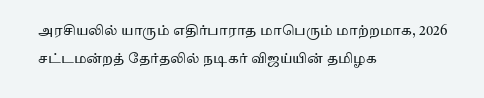அரசியலில் யாரும் எதிர்பாராத மாபெரும் மாற்றமாக, 2026 சட்டமன்றத் தேர்தலில் நடிகர் விஜய்யின் தமிழக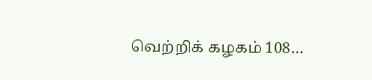வெற்றிக் கழகம் 108…